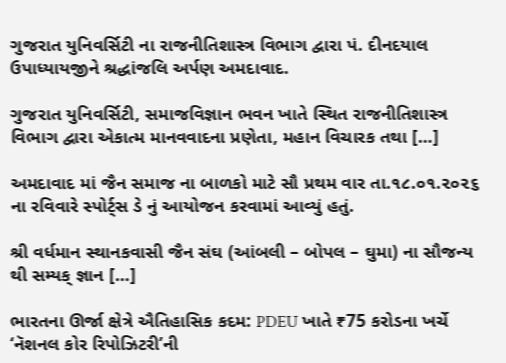ગુજરાત યુનિવર્સિટી ના રાજનીતિશાસ્ત્ર વિભાગ દ્વારા પં. દીનદયાલ ઉપાધ્યાયજીને શ્રદ્ધાંજલિ અર્પણ અમદાવાદ.

ગુજરાત યુનિવર્સિટી, સમાજવિજ્ઞાન ભવન ખાતે સ્થિત રાજનીતિશાસ્ત્ર વિભાગ દ્વારા એકાત્મ માનવવાદના પ્રણેતા, મહાન વિચારક તથા […]

અમદાવાદ માં જૈન સમાજ ના બાળકો માટે સૌ પ્રથમ વાર તા.૧૮.૦૧.૨૦૨૬ ના રવિવારે સ્પોર્ટ્સ ડે નું આયોજન કરવામાં આવ્યું હતું.

શ્રી વર્ધમાન સ્થાનકવાસી જૈન સંઘ (આંબલી – બોપલ – ઘુમા) ના સૌજન્ય થી સમ્યક્ જ્ઞાન […]

ભારતના ઊર્જા ક્ષેત્રે ઐતિહાસિક કદમ: PDEU ખાતે ₹75 કરોડના ખર્ચે ‘નૅશનલ કોર રિપોઝિટરી’ની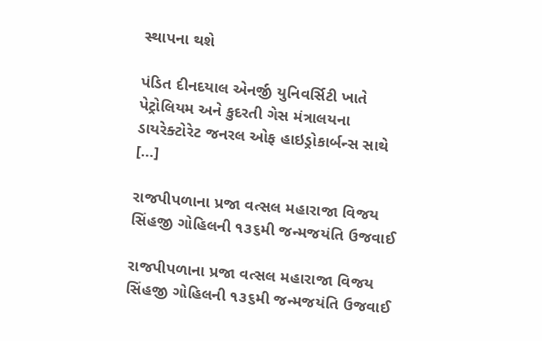સ્થાપના થશે

પંડિત દીનદયાલ એનર્જી યુનિવર્સિટી ખાતે પેટ્રોલિયમ અને કુદરતી ગેસ મંત્રાલયના ડાયરેક્ટોરેટ જનરલ ઓફ હાઇડ્રોકાર્બન્સ સાથે […]

રાજપીપળાના પ્રજા વત્સલ મહારાજા વિજય સિંહજી ગોહિલની ૧૩૬મી જન્મજયંતિ ઉજવાઈ

રાજપીપળાના પ્રજા વત્સલ મહારાજા વિજય સિંહજી ગોહિલની ૧૩૬મી જન્મજયંતિ ઉજવાઈ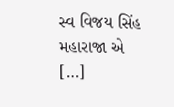સ્વ વિજય સિંહ મહારાજા એ […]